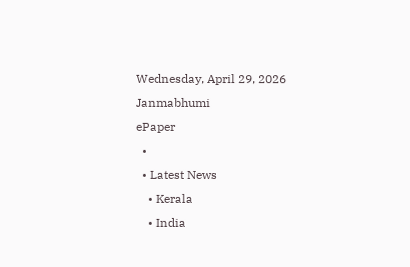Wednesday, April 29, 2026
Janmabhumi
ePaper
  •
  • Latest News
    • Kerala
    • India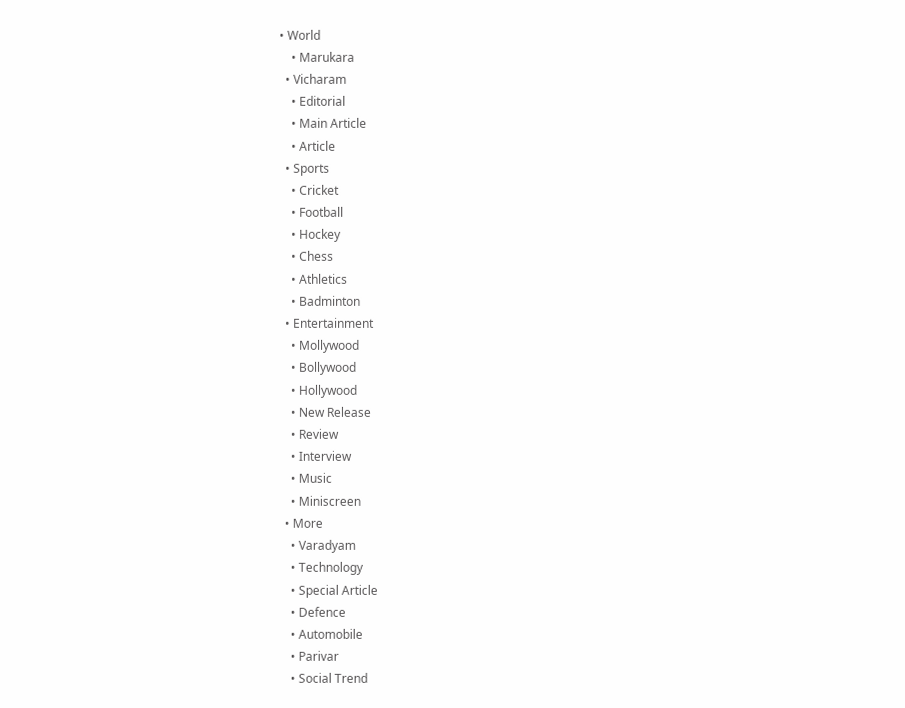• World
    • Marukara
  • Vicharam
    • Editorial
    • Main Article
    • Article
  • Sports
    • Cricket
    • Football
    • Hockey
    • Chess
    • Athletics
    • Badminton
  • Entertainment
    • Mollywood
    • Bollywood
    • Hollywood
    • New Release
    • Review
    • Interview
    • Music
    • Miniscreen
  • More
    • Varadyam
    • Technology
    • Special Article
    • Defence
    • Automobile
    • Parivar
    • Social Trend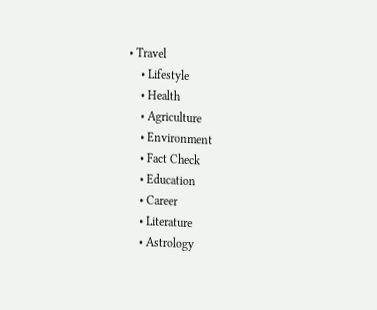• Travel
    • Lifestyle
    • Health
    • Agriculture
    • Environment
    • Fact Check
    • Education
    • Career
    • Literature
    • Astrology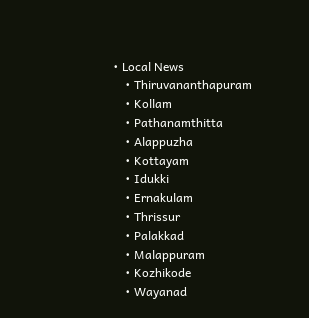• Local News
    • Thiruvananthapuram
    • Kollam
    • Pathanamthitta
    • Alappuzha
    • Kottayam
    • Idukki
    • Ernakulam
    • Thrissur
    • Palakkad
    • Malappuram
    • Kozhikode
    • Wayanad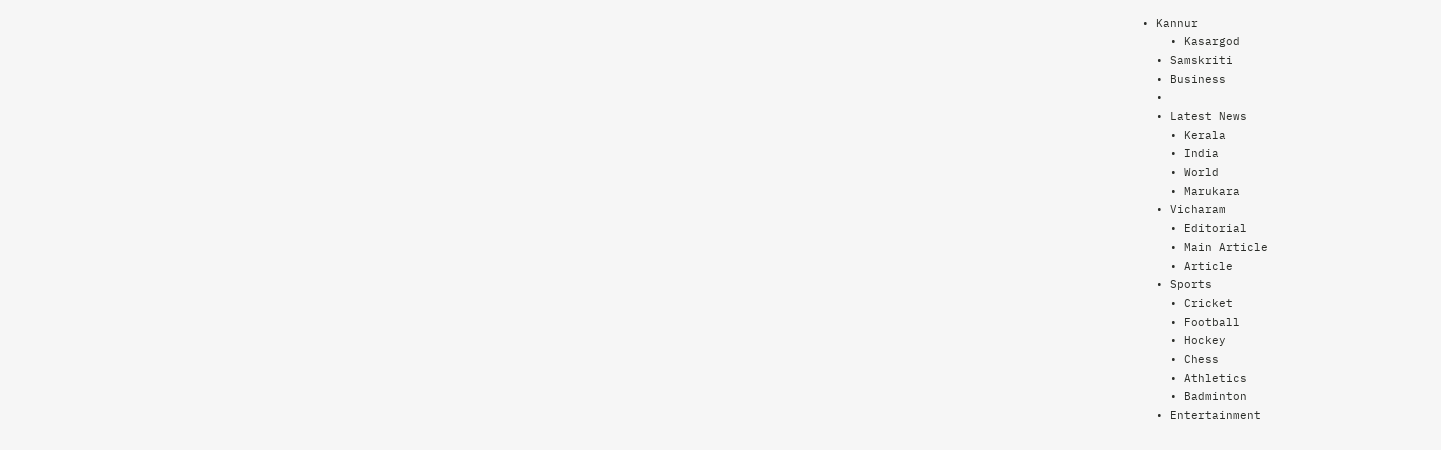• Kannur
    • Kasargod
  • Samskriti
  • Business
  •
  • Latest News
    • Kerala
    • India
    • World
    • Marukara
  • Vicharam
    • Editorial
    • Main Article
    • Article
  • Sports
    • Cricket
    • Football
    • Hockey
    • Chess
    • Athletics
    • Badminton
  • Entertainment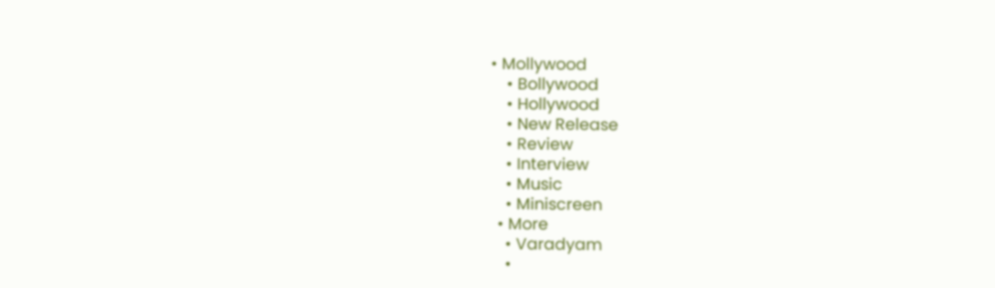• Mollywood
    • Bollywood
    • Hollywood
    • New Release
    • Review
    • Interview
    • Music
    • Miniscreen
  • More
    • Varadyam
    •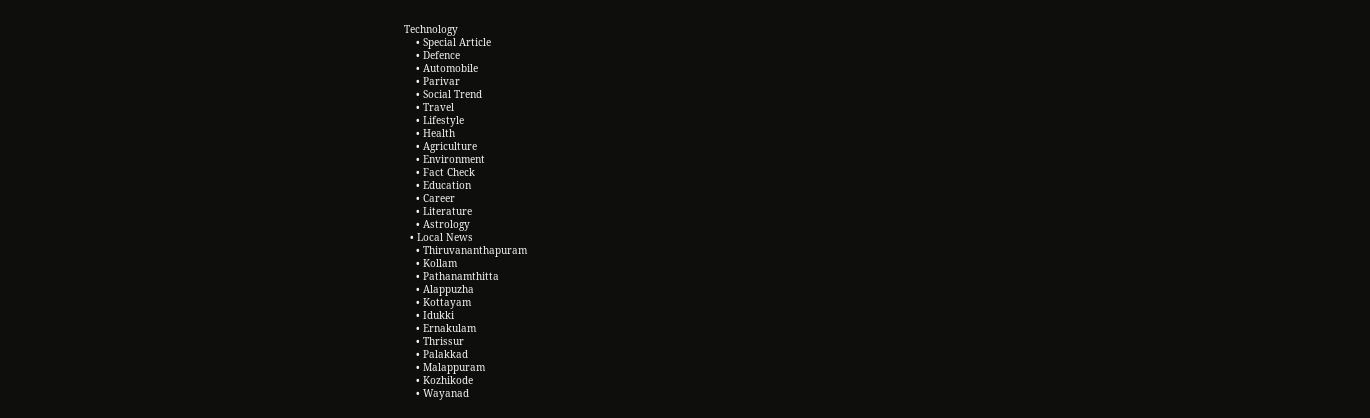Technology
    • Special Article
    • Defence
    • Automobile
    • Parivar
    • Social Trend
    • Travel
    • Lifestyle
    • Health
    • Agriculture
    • Environment
    • Fact Check
    • Education
    • Career
    • Literature
    • Astrology
  • Local News
    • Thiruvananthapuram
    • Kollam
    • Pathanamthitta
    • Alappuzha
    • Kottayam
    • Idukki
    • Ernakulam
    • Thrissur
    • Palakkad
    • Malappuram
    • Kozhikode
    • Wayanad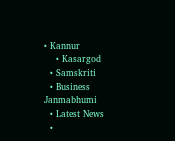• Kannur
    • Kasargod
  • Samskriti
  • Business
Janmabhumi
  • Latest News
  •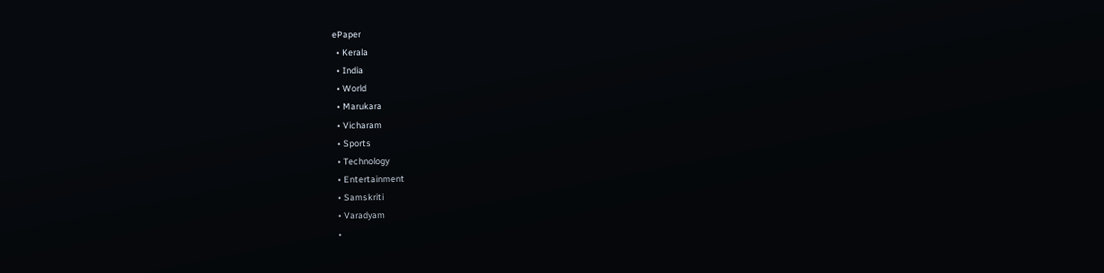ePaper
  • Kerala
  • India
  • World
  • Marukara
  • Vicharam
  • Sports
  • Technology
  • Entertainment
  • Samskriti
  • Varadyam
  •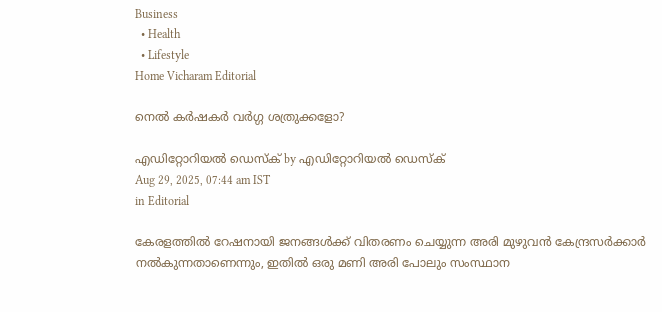Business
  • Health
  • Lifestyle
Home Vicharam Editorial

നെല്‍ കര്‍ഷകര്‍ വര്‍ഗ്ഗ ശത്രുക്കളോ?

എഡിറ്റോറിയൽ ഡെസ്ക് by എഡിറ്റോറിയൽ ഡെസ്ക്
Aug 29, 2025, 07:44 am IST
in Editorial

കേരളത്തില്‍ റേഷനായി ജനങ്ങള്‍ക്ക് വിതരണം ചെയ്യുന്ന അരി മുഴുവന്‍ കേന്ദ്രസര്‍ക്കാര്‍ നല്‍കുന്നതാണെന്നും, ഇതില്‍ ഒരു മണി അരി പോലും സംസ്ഥാന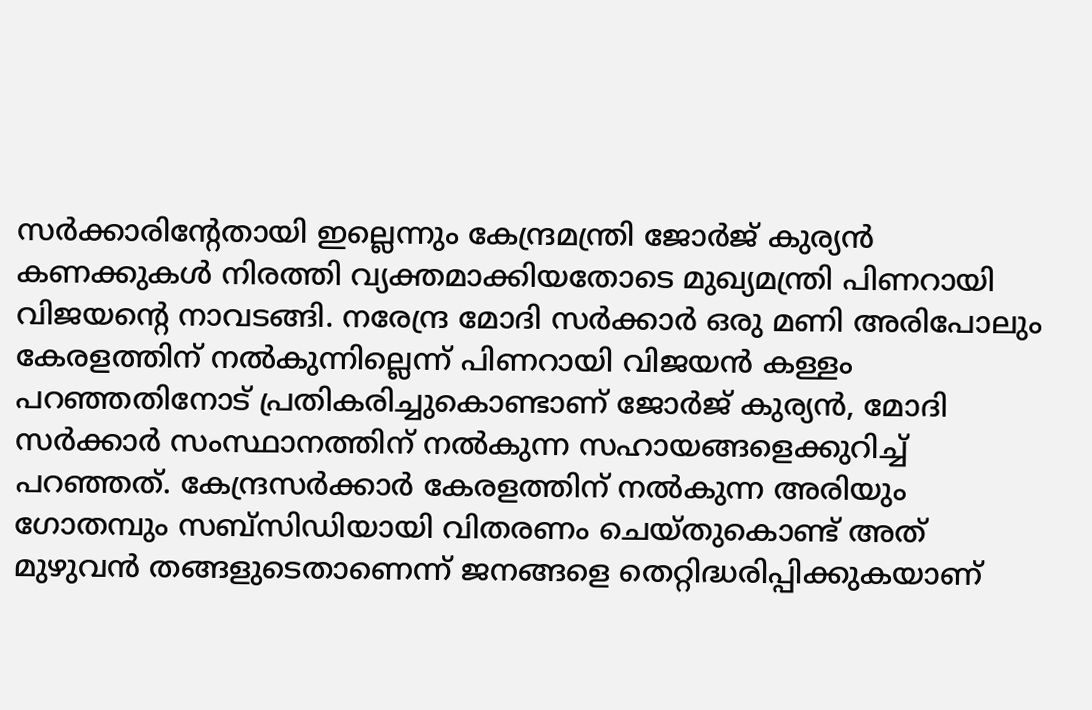സര്‍ക്കാരിന്റേതായി ഇല്ലെന്നും കേന്ദ്രമന്ത്രി ജോര്‍ജ് കുര്യന്‍ കണക്കുകള്‍ നിരത്തി വ്യക്തമാക്കിയതോടെ മുഖ്യമന്ത്രി പിണറായി വിജയന്റെ നാവടങ്ങി. നരേന്ദ്ര മോദി സര്‍ക്കാര്‍ ഒരു മണി അരിപോലും കേരളത്തിന് നല്‍കുന്നില്ലെന്ന് പിണറായി വിജയന്‍ കള്ളം പറഞ്ഞതിനോട് പ്രതികരിച്ചുകൊണ്ടാണ് ജോര്‍ജ് കുര്യന്‍, മോദി സര്‍ക്കാര്‍ സംസ്ഥാനത്തിന് നല്‍കുന്ന സഹായങ്ങളെക്കുറിച്ച് പറഞ്ഞത്. കേന്ദ്രസര്‍ക്കാര്‍ കേരളത്തിന് നല്‍കുന്ന അരിയും ഗോതമ്പും സബ്‌സിഡിയായി വിതരണം ചെയ്തുകൊണ്ട് അത് മുഴുവന്‍ തങ്ങളുടെതാണെന്ന് ജനങ്ങളെ തെറ്റിദ്ധരിപ്പിക്കുകയാണ്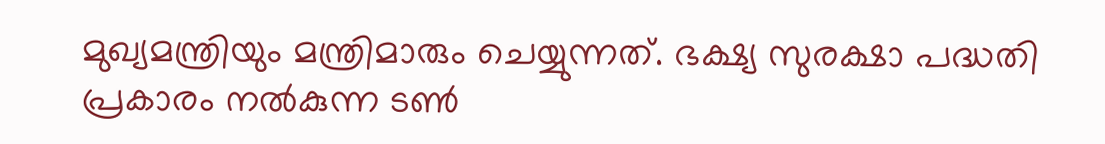മുഖ്യമന്ത്രിയും മന്ത്രിമാരും ചെയ്യുന്നത്. ഭക്ഷ്യ സുരക്ഷാ പദ്ധതി പ്രകാരം നല്‍കുന്ന ടണ്‍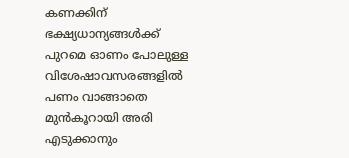കണക്കിന് ഭക്ഷ്യധാന്യങ്ങള്‍ക്ക് പുറമെ ഓണം പോലുള്ള വിശേഷാവസരങ്ങളില്‍ പണം വാങ്ങാതെ മുന്‍കൂറായി അരി എടുക്കാനും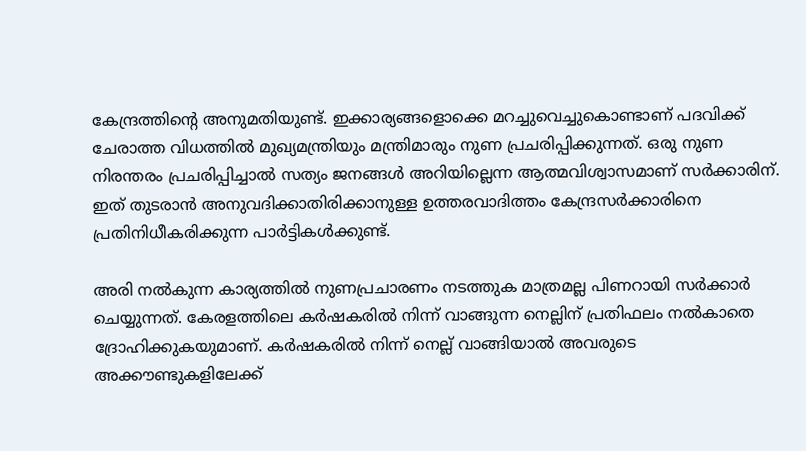കേന്ദ്രത്തിന്റെ അനുമതിയുണ്ട്. ഇക്കാര്യങ്ങളൊക്കെ മറച്ചുവെച്ചുകൊണ്ടാണ് പദവിക്ക് ചേരാത്ത വിധത്തില്‍ മുഖ്യമന്ത്രിയും മന്ത്രിമാരും നുണ പ്രചരിപ്പിക്കുന്നത്. ഒരു നുണ നിരന്തരം പ്രചരിപ്പിച്ചാല്‍ സത്യം ജനങ്ങള്‍ അറിയില്ലെന്ന ആത്മവിശ്വാസമാണ് സര്‍ക്കാരിന്. ഇത് തുടരാന്‍ അനുവദിക്കാതിരിക്കാനുള്ള ഉത്തരവാദിത്തം കേന്ദ്രസര്‍ക്കാരിനെ പ്രതിനിധീകരിക്കുന്ന പാര്‍ട്ടികള്‍ക്കുണ്ട്.

അരി നല്‍കുന്ന കാര്യത്തില്‍ നുണപ്രചാരണം നടത്തുക മാത്രമല്ല പിണറായി സര്‍ക്കാര്‍ ചെയ്യുന്നത്. കേരളത്തിലെ കര്‍ഷകരില്‍ നിന്ന് വാങ്ങുന്ന നെല്ലിന് പ്രതിഫലം നല്‍കാതെ ദ്രോഹിക്കുകയുമാണ്. കര്‍ഷകരില്‍ നിന്ന് നെല്ല് വാങ്ങിയാല്‍ അവരുടെ അക്കൗണ്ടുകളിലേക്ക്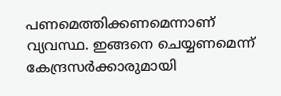പണമെത്തിക്കണമെന്നാണ് വ്യവസ്ഥ. ഇങ്ങനെ ചെയ്യണമെന്ന് കേന്ദ്രസര്‍ക്കാരുമായി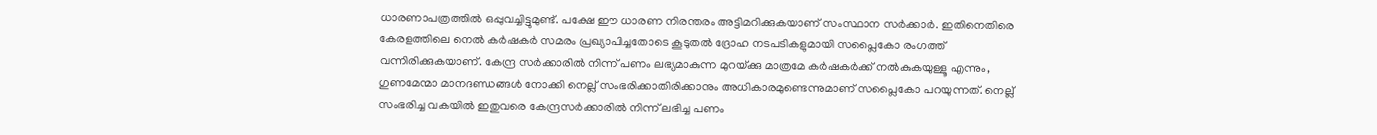ധാരണാപത്രത്തില്‍ ഒപ്പുവച്ചിട്ടുമുണ്ട്. പക്ഷേ ഈ ധാരണ നിരന്തരം അട്ടിമറിക്കുകയാണ് സംസ്ഥാന സര്‍ക്കാര്‍. ഇതിനെതിരെ കേരളത്തിലെ നെല്‍ കര്‍ഷകര്‍ സമരം പ്രഖ്യാപിച്ചതോടെ കൂടുതല്‍ ദ്രോഹ നടപടികളുമായി സപ്ലൈകോ രംഗത്ത് വന്നിരിക്കുകയാണ്. കേന്ദ്ര സര്‍ക്കാരില്‍ നിന്ന് പണം ലഭ്യമാകുന്ന മുറയ്‌ക്കു മാത്രമേ കര്‍ഷകര്‍ക്ക് നല്‍കുകയുള്ളൂ എന്നും, ഗുണമേന്മാ മാനദണ്ഡങ്ങള്‍ നോക്കി നെല്ല് സംഭരിക്കാതിരിക്കാനും അധികാരമുണ്ടെന്നുമാണ് സപ്ലൈകോ പറയുന്നത്. നെല്ല് സംഭരിച്ച വകയില്‍ ഇതുവരെ കേന്ദ്രസര്‍ക്കാരില്‍ നിന്ന് ലഭിച്ച പണം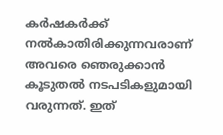കര്‍ഷകര്‍ക്ക് നല്‍കാതിരിക്കുന്നവരാണ് അവരെ ഞെരുക്കാന്‍ കൂടുതല്‍ നടപടികളുമായി വരുന്നത്. ഇത്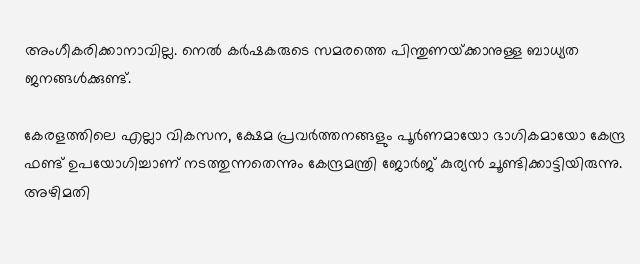അംഗീകരിക്കാനാവില്ല. നെല്‍ കര്‍ഷകരുടെ സമരത്തെ പിന്തുണയ്‌ക്കാനുള്ള ബാധ്യത ജനങ്ങള്‍ക്കുണ്ട്.

കേരളത്തിലെ എല്ലാ വികസന, ക്ഷേമ പ്രവര്‍ത്തനങ്ങളും പൂര്‍ണമായോ ഭാഗികമായോ കേന്ദ്ര ഫണ്ട് ഉപയോഗിച്ചാണ് നടത്തുന്നതെന്നും കേന്ദ്രമന്ത്രി ജോര്‍ജ് കുര്യന്‍ ചൂണ്ടിക്കാട്ടിയിരുന്നു. അഴിമതി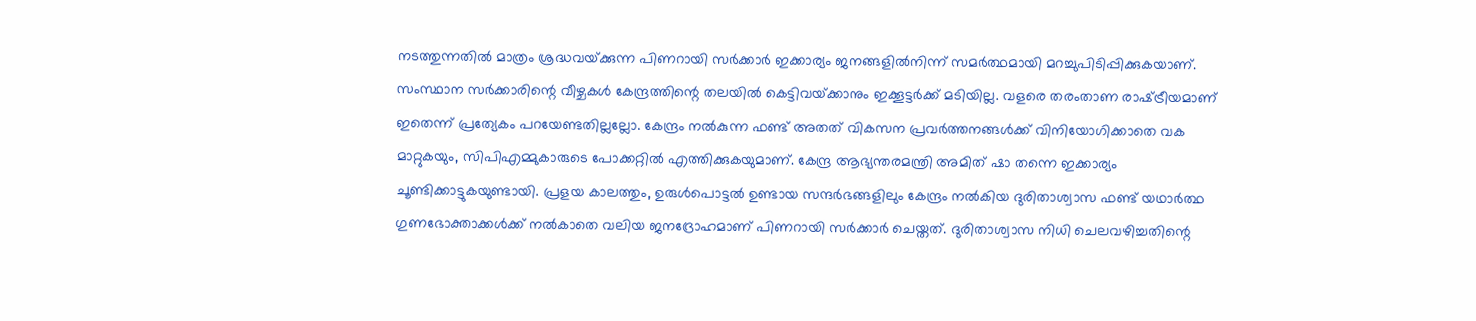നടത്തുന്നതില്‍ മാത്രം ശ്രദ്ധവയ്‌ക്കുന്ന പിണറായി സര്‍ക്കാര്‍ ഇക്കാര്യം ജനങ്ങളില്‍നിന്ന് സമര്‍ത്ഥമായി മറച്ചുപിടിപ്പിക്കുകയാണ്. സംസ്ഥാന സര്‍ക്കാരിന്റെ വീഴ്ചകള്‍ കേന്ദ്രത്തിന്റെ തലയില്‍ കെട്ടിവയ്‌ക്കാനും ഇക്കൂട്ടര്‍ക്ക് മടിയില്ല. വളരെ തരംതാണ രാഷ്‌ട്രീയമാണ് ഇതെന്ന് പ്രത്യേകം പറയേണ്ടതില്ലല്ലോ. കേന്ദ്രം നല്‍കുന്ന ഫണ്ട് അതത് വികസന പ്രവര്‍ത്തനങ്ങള്‍ക്ക് വിനിയോഗിക്കാതെ വക മാറ്റുകയും, സിപിഎമ്മുകാരുടെ പോക്കറ്റില്‍ എത്തിക്കുകയുമാണ്. കേന്ദ്ര ആഭ്യന്തരമന്ത്രി അമിത് ഷാ തന്നെ ഇക്കാര്യം ചൂണ്ടിക്കാട്ടുകയുണ്ടായി. പ്രളയ കാലത്തും, ഉരുള്‍പൊട്ടല്‍ ഉണ്ടായ സന്ദര്‍ഭങ്ങളിലും കേന്ദ്രം നല്‍കിയ ദുരിതാശ്വാസ ഫണ്ട് യഥാര്‍ത്ഥ ഗുണഭോക്താക്കള്‍ക്ക് നല്‍കാതെ വലിയ ജനദ്രോഹമാണ് പിണറായി സര്‍ക്കാര്‍ ചെയ്തത്. ദുരിതാശ്വാസ നിധി ചെലവഴിച്ചതിന്റെ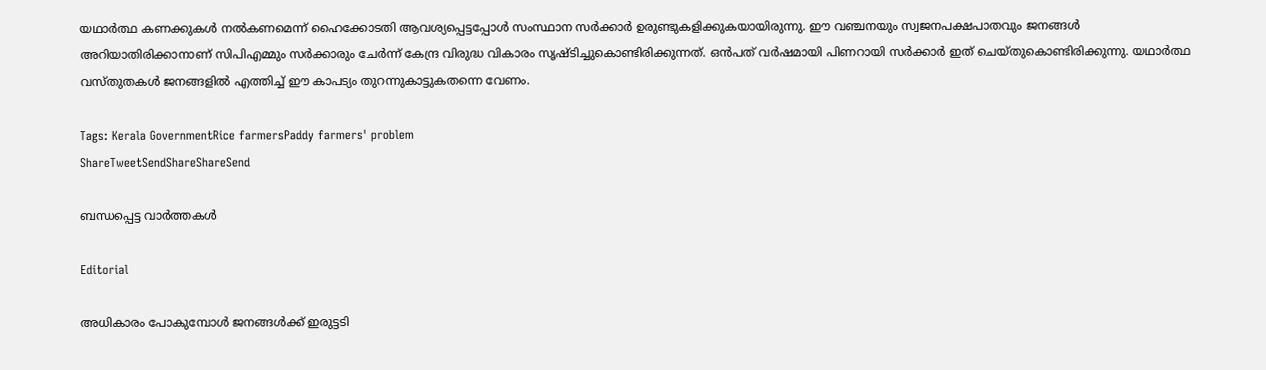യഥാര്‍ത്ഥ കണക്കുകള്‍ നല്‍കണമെന്ന് ഹൈക്കോടതി ആവശ്യപ്പെട്ടപ്പോള്‍ സംസ്ഥാന സര്‍ക്കാര്‍ ഉരുണ്ടുകളിക്കുകയായിരുന്നു. ഈ വഞ്ചനയും സ്വജനപക്ഷപാതവും ജനങ്ങള്‍ അറിയാതിരിക്കാനാണ് സിപിഎമ്മും സര്‍ക്കാരും ചേര്‍ന്ന് കേന്ദ്ര വിരുദ്ധ വികാരം സൃഷ്ടിച്ചുകൊണ്ടിരിക്കുന്നത്. ഒന്‍പത് വര്‍ഷമായി പിണറായി സര്‍ക്കാര്‍ ഇത് ചെയ്തുകൊണ്ടിരിക്കുന്നു. യഥാര്‍ത്ഥ വസ്തുതകള്‍ ജനങ്ങളില്‍ എത്തിച്ച് ഈ കാപട്യം തുറന്നുകാട്ടുകതന്നെ വേണം.

Tags: Kerala GovernmentRice farmersPaddy farmers' problem
ShareTweetSendShareShareSend

ബന്ധപ്പെട്ട വാര്‍ത്തകള്‍

Editorial

അധികാരം പോകുമ്പോള്‍ ജനങ്ങള്‍ക്ക് ഇരുട്ടടി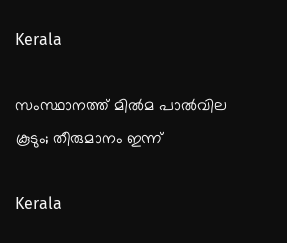Kerala

സംസ്ഥാനത്ത് മില്‍മ പാല്‍വില കൂടും; തീരുമാനം ഇന്ന്

Kerala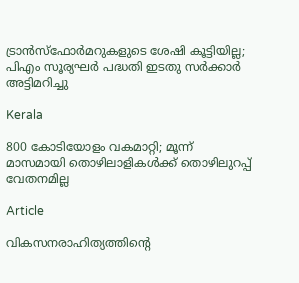ട്രാന്‍സ്‌ഫോര്‍മറുകളുടെ ശേഷി കൂട്ടിയില്ല; പിഎം സൂര്യഘര്‍ പദ്ധതി ഇടതു സര്‍ക്കാര്‍ അട്ടിമറിച്ചു

Kerala

800 കോടിയോളം വകമാറ്റി; മൂന്ന് മാസമായി തൊഴിലാളികള്‍ക്ക് തൊഴിലുറപ്പ് വേതനമില്ല

Article

വികസനരാഹിത്യത്തിന്റെ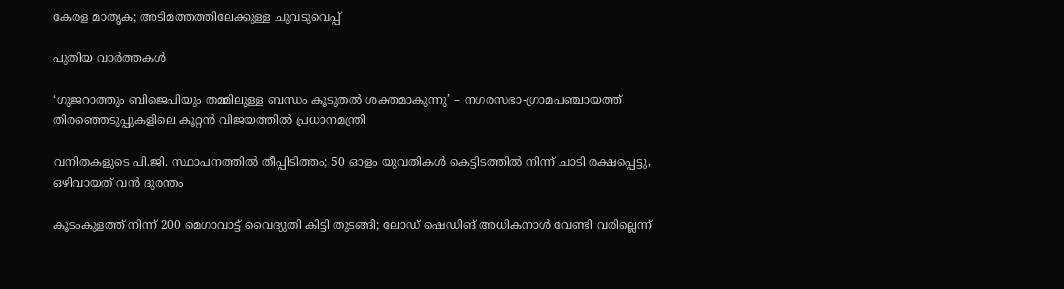കേരള മാതൃക; അടിമത്തത്തിലേക്കുള്ള ചുവടുവെപ്പ്

പുതിയ വാര്‍ത്തകള്‍

‘ഗുജറാത്തും ബിജെപിയും തമ്മിലുള്ള ബന്ധം കൂടുതൽ ശക്തമാകുന്നു’ – നഗരസഭാ-ഗ്രാമപഞ്ചായത്ത് തിരഞ്ഞെടുപ്പുകളിലെ കൂറ്റൻ വിജയത്തിൽ പ്രധാനമന്ത്രി

വനിതകളുടെ പി.ജി. സ്ഥാപനത്തിൽ തീപ്പിടിത്തം; 50 ഓളം യുവതികൾ കെട്ടിടത്തിൽ നിന്ന് ചാടി രക്ഷപ്പെട്ടു, ഒഴിവായത് വന്‍ ദുരന്തം

കൂടംകുളത്ത് നിന്ന് 200 മെഗാവാട്ട് വൈദ്യുതി കിട്ടി തുടങ്ങി; ലോഡ് ഷെഡിങ് അധികനാള്‍ വേണ്ടി വരില്ലെന്ന്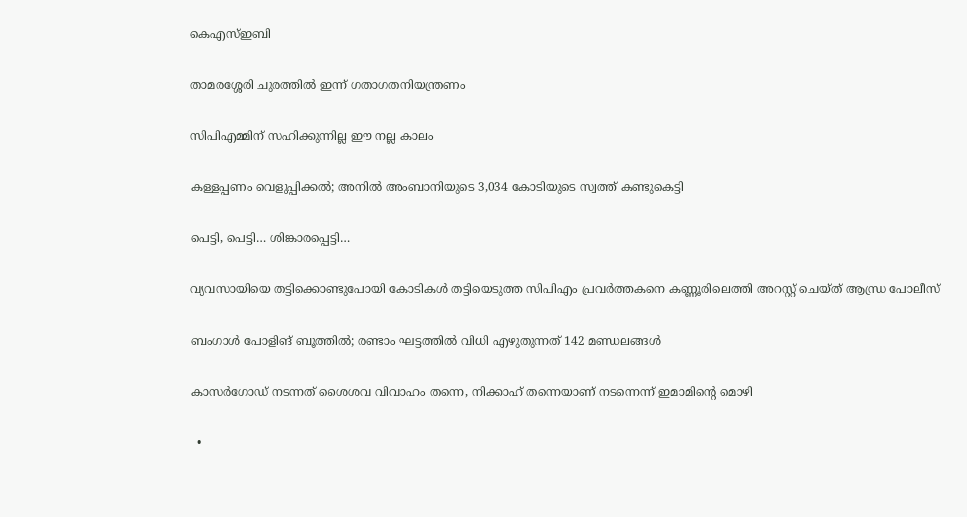കെഎസ്ഇബി

താമരശ്ശേരി ചുരത്തിൽ ഇന്ന് ഗതാഗതനിയന്ത്രണം

സിപിഎമ്മിന് സഹിക്കുന്നില്ല ഈ നല്ല കാലം

കള്ളപ്പണം വെളുപ്പിക്കല്‍; അനില്‍ അംബാനിയുടെ 3,034 കോടിയുടെ സ്വത്ത് കണ്ടുകെട്ടി

പെട്ടി, പെട്ടി… ശിങ്കാരപ്പെട്ടി…

വ്യവസായിയെ തട്ടിക്കൊണ്ടുപോയി കോടികൾ തട്ടിയെടുത്ത സിപിഎം പ്രവർത്തകനെ കണ്ണൂരിലെത്തി അറസ്റ്റ് ചെയ്ത് ആന്ധ്ര പോലീസ്

ബംഗാൾ പോളിങ് ബൂത്തിൽ; രണ്ടാം ഘട്ടത്തിൽ വിധി എഴുതുന്നത് 142 മണ്ഡലങ്ങൾ

കാസർഗോഡ് നടന്നത് ശൈശവ വിവാഹം തന്നെ, നിക്കാഹ് തന്നെയാണ് നടന്നെന്ന് ഇമാമിന്റെ മൊഴി

  •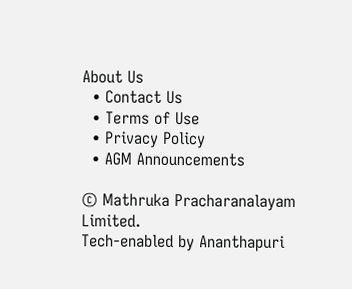About Us
  • Contact Us
  • Terms of Use
  • Privacy Policy
  • AGM Announcements

© Mathruka Pracharanalayam Limited.
Tech-enabled by Ananthapuri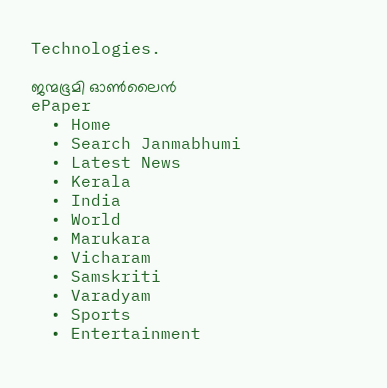Technologies.

ജന്മഭൂമി ഓണ്‍ലൈന്‍
ePaper
  • Home
  • Search Janmabhumi
  • Latest News
  • Kerala
  • India
  • World
  • Marukara
  • Vicharam
  • Samskriti
  • Varadyam
  • Sports
  • Entertainment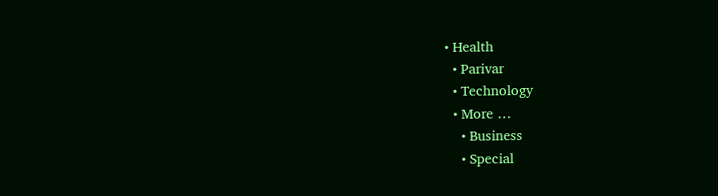• Health
  • Parivar
  • Technology
  • More …
    • Business
    • Special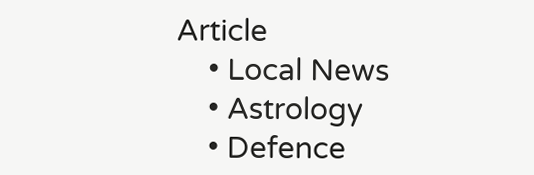Article
    • Local News
    • Astrology
    • Defence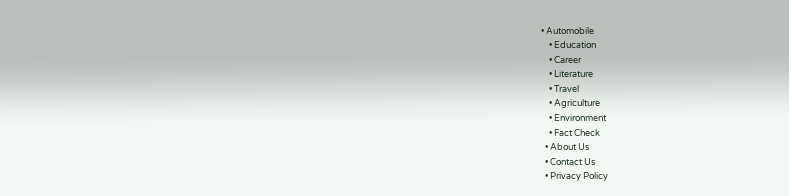• Automobile
    • Education
    • Career
    • Literature
    • Travel
    • Agriculture
    • Environment
    • Fact Check
  • About Us
  • Contact Us
  • Privacy Policy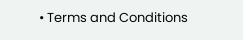• Terms and Conditions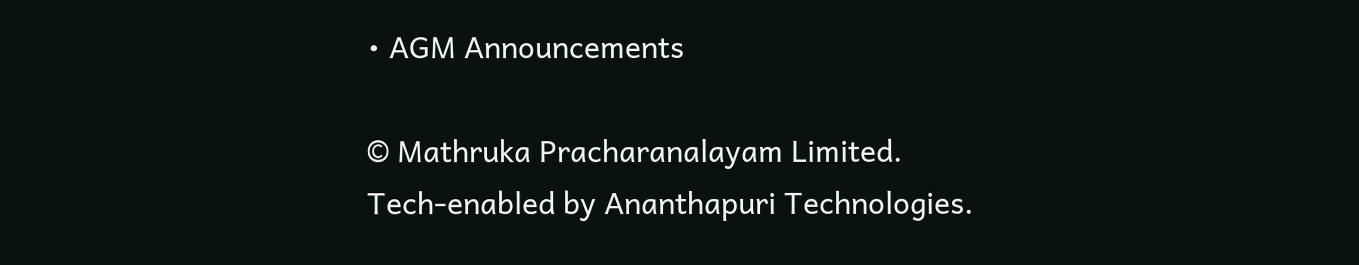• AGM Announcements

© Mathruka Pracharanalayam Limited.
Tech-enabled by Ananthapuri Technologies.